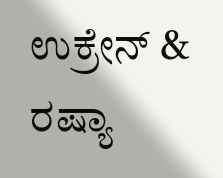ಉಕ್ರೇನ್ & ರಷ್ಯಾ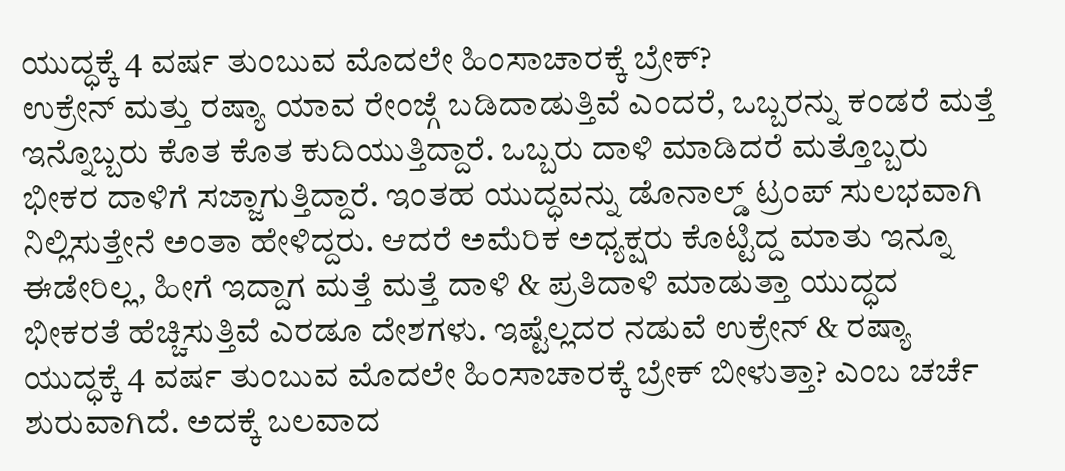ಯುದ್ಧಕ್ಕೆ 4 ವರ್ಷ ತುಂಬುವ ಮೊದಲೇ ಹಿಂಸಾಚಾರಕ್ಕೆ ಬ್ರೇಕ್?
ಉಕ್ರೇನ್ ಮತ್ತು ರಷ್ಯಾ ಯಾವ ರೇಂಜ್ಗೆ ಬಡಿದಾಡುತ್ತಿವೆ ಎಂದರೆ, ಒಬ್ಬರನ್ನು ಕಂಡರೆ ಮತ್ತೆ ಇನ್ನೊಬ್ಬರು ಕೊತ ಕೊತ ಕುದಿಯುತ್ತಿದ್ದಾರೆ. ಒಬ್ಬರು ದಾಳಿ ಮಾಡಿದರೆ ಮತ್ತೊಬ್ಬರು ಭೀಕರ ದಾಳಿಗೆ ಸಜ್ಜಾಗುತ್ತಿದ್ದಾರೆ. ಇಂತಹ ಯುದ್ಧವನ್ನು ಡೊನಾಲ್ಡ್ ಟ್ರಂಪ್ ಸುಲಭವಾಗಿ ನಿಲ್ಲಿಸುತ್ತೇನೆ ಅಂತಾ ಹೇಳಿದ್ದರು. ಆದರೆ ಅಮೆರಿಕ ಅಧ್ಯಕ್ಷರು ಕೊಟ್ಟಿದ್ದ ಮಾತು ಇನ್ನೂ ಈಡೇರಿಲ್ಲ, ಹೀಗೆ ಇದ್ದಾಗ ಮತ್ತೆ ಮತ್ತೆ ದಾಳಿ & ಪ್ರತಿದಾಳಿ ಮಾಡುತ್ತಾ ಯುದ್ಧದ ಭೀಕರತೆ ಹೆಚ್ಚಿಸುತ್ತಿವೆ ಎರಡೂ ದೇಶಗಳು. ಇಷ್ಟೆಲ್ಲದರ ನಡುವೆ ಉಕ್ರೇನ್ & ರಷ್ಯಾ ಯುದ್ಧಕ್ಕೆ 4 ವರ್ಷ ತುಂಬುವ ಮೊದಲೇ ಹಿಂಸಾಚಾರಕ್ಕೆ ಬ್ರೇಕ್ ಬೀಳುತ್ತಾ? ಎಂಬ ಚರ್ಚೆ ಶುರುವಾಗಿದೆ. ಅದಕ್ಕೆ ಬಲವಾದ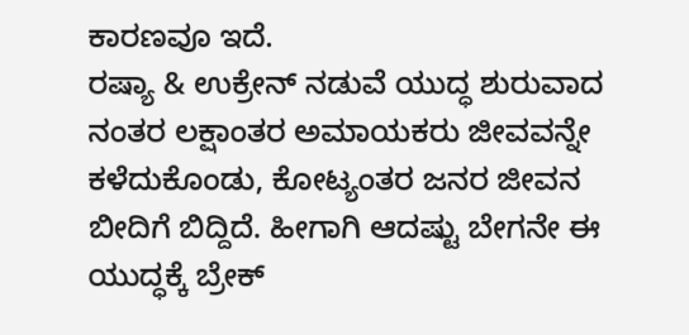ಕಾರಣವೂ ಇದೆ.
ರಷ್ಯಾ & ಉಕ್ರೇನ್ ನಡುವೆ ಯುದ್ಧ ಶುರುವಾದ ನಂತರ ಲಕ್ಷಾಂತರ ಅಮಾಯಕರು ಜೀವವನ್ನೇ ಕಳೆದುಕೊಂಡು, ಕೋಟ್ಯಂತರ ಜನರ ಜೀವನ ಬೀದಿಗೆ ಬಿದ್ದಿದೆ. ಹೀಗಾಗಿ ಆದಷ್ಟು ಬೇಗನೇ ಈ ಯುದ್ಧಕ್ಕೆ ಬ್ರೇಕ್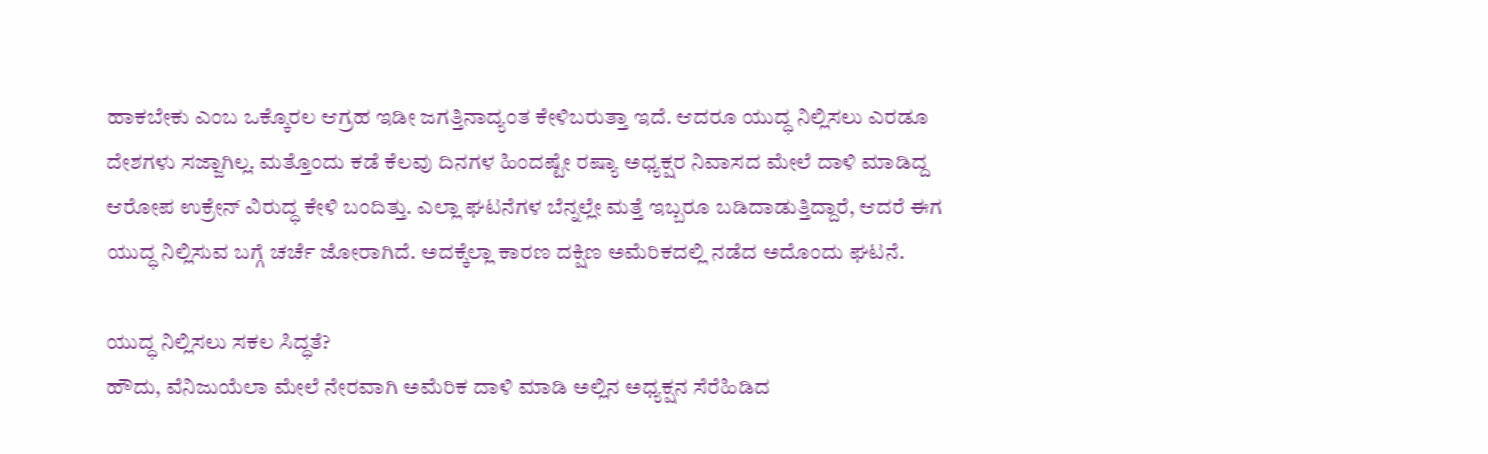ಹಾಕಬೇಕು ಎಂಬ ಒಕ್ಕೊರಲ ಆಗ್ರಹ ಇಡೀ ಜಗತ್ತಿನಾದ್ಯಂತ ಕೇಳಿಬರುತ್ತಾ ಇದೆ. ಆದರೂ ಯುದ್ಧ ನಿಲ್ಲಿಸಲು ಎರಡೂ ದೇಶಗಳು ಸಜ್ಜಾಗಿಲ್ಲ. ಮತ್ತೊಂದು ಕಡೆ ಕೆಲವು ದಿನಗಳ ಹಿಂದಷ್ಟೇ ರಷ್ಯಾ ಅಧ್ಯಕ್ಷರ ನಿವಾಸದ ಮೇಲೆ ದಾಳಿ ಮಾಡಿದ್ದ ಆರೋಪ ಉಕ್ರೇನ್ ವಿರುದ್ಧ ಕೇಳಿ ಬಂದಿತ್ತು. ಎಲ್ಲಾ ಘಟನೆಗಳ ಬೆನ್ನಲ್ಲೇ ಮತ್ತೆ ಇಬ್ಬರೂ ಬಡಿದಾಡುತ್ತಿದ್ದಾರೆ, ಆದರೆ ಈಗ ಯುದ್ಧ ನಿಲ್ಲಿಸುವ ಬಗ್ಗೆ ಚರ್ಚೆ ಜೋರಾಗಿದೆ. ಅದಕ್ಕೆಲ್ಲಾ ಕಾರಣ ದಕ್ಷಿಣ ಅಮೆರಿಕದಲ್ಲಿ ನಡೆದ ಅದೊಂದು ಘಟನೆ.

ಯುದ್ಧ ನಿಲ್ಲಿಸಲು ಸಕಲ ಸಿದ್ಧತೆ?
ಹೌದು, ವೆನಿಜುಯೆಲಾ ಮೇಲೆ ನೇರವಾಗಿ ಅಮೆರಿಕ ದಾಳಿ ಮಾಡಿ ಅಲ್ಲಿನ ಅಧ್ಯಕ್ಷನ ಸೆರೆಹಿಡಿದ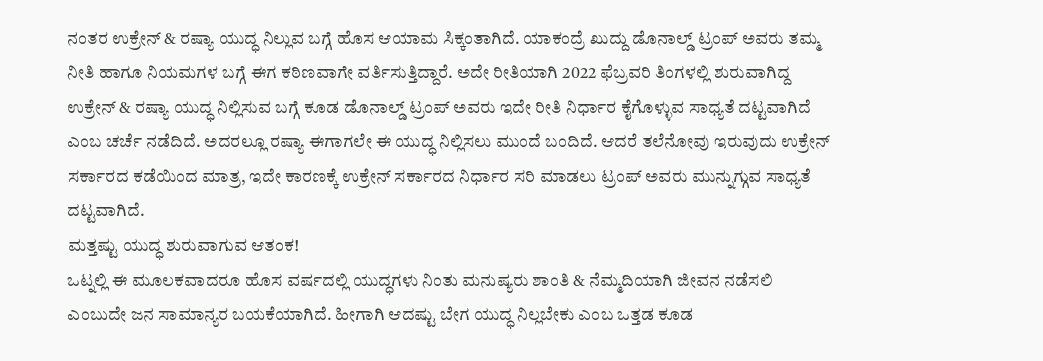ನಂತರ ಉಕ್ರೇನ್ & ರಷ್ಯಾ ಯುದ್ಧ ನಿಲ್ಲುವ ಬಗ್ಗೆ ಹೊಸ ಆಯಾಮ ಸಿಕ್ಕಂತಾಗಿದೆ. ಯಾಕಂದ್ರೆ ಖುದ್ದು ಡೊನಾಲ್ಡ್ ಟ್ರಂಪ್ ಅವರು ತಮ್ಮ ನೀತಿ ಹಾಗೂ ನಿಯಮಗಳ ಬಗ್ಗೆ ಈಗ ಕಠಿಣವಾಗೇ ವರ್ತಿಸುತ್ತಿದ್ದಾರೆ. ಅದೇ ರೀತಿಯಾಗಿ 2022 ಫೆಬ್ರವರಿ ತಿಂಗಳಲ್ಲಿ ಶುರುವಾಗಿದ್ದ ಉಕ್ರೇನ್ & ರಷ್ಯಾ ಯುದ್ಧ ನಿಲ್ಲಿಸುವ ಬಗ್ಗೆ ಕೂಡ ಡೊನಾಲ್ಡ್ ಟ್ರಂಪ್ ಅವರು ಇದೇ ರೀತಿ ನಿರ್ಧಾರ ಕೈಗೊಳ್ಳುವ ಸಾಧ್ಯತೆ ದಟ್ಟವಾಗಿದೆ ಎಂಬ ಚರ್ಚೆ ನಡೆದಿದೆ. ಅದರಲ್ಲೂ ರಷ್ಯಾ ಈಗಾಗಲೇ ಈ ಯುದ್ಧ ನಿಲ್ಲಿಸಲು ಮುಂದೆ ಬಂದಿದೆ. ಆದರೆ ತಲೆನೋವು ಇರುವುದು ಉಕ್ರೇನ್ ಸರ್ಕಾರದ ಕಡೆಯಿಂದ ಮಾತ್ರ, ಇದೇ ಕಾರಣಕ್ಕೆ ಉಕ್ರೇನ್ ಸರ್ಕಾರದ ನಿರ್ಧಾರ ಸರಿ ಮಾಡಲು ಟ್ರಂಪ್ ಅವರು ಮುನ್ನುಗ್ಗುವ ಸಾಧ್ಯತೆ ದಟ್ಟವಾಗಿದೆ.
ಮತ್ತಷ್ಟು ಯುದ್ಧ ಶುರುವಾಗುವ ಆತಂಕ!
ಒಟ್ನಲ್ಲಿ ಈ ಮೂಲಕವಾದರೂ ಹೊಸ ವರ್ಷದಲ್ಲಿ ಯುದ್ಧಗಳು ನಿಂತು ಮನುಷ್ಯರು ಶಾಂತಿ & ನೆಮ್ಮದಿಯಾಗಿ ಜೀವನ ನಡೆಸಲಿ ಎಂಬುದೇ ಜನ ಸಾಮಾನ್ಯರ ಬಯಕೆಯಾಗಿದೆ. ಹೀಗಾಗಿ ಆದಷ್ಟು ಬೇಗ ಯುದ್ಧ ನಿಲ್ಲಬೇಕು ಎಂಬ ಒತ್ತಡ ಕೂಡ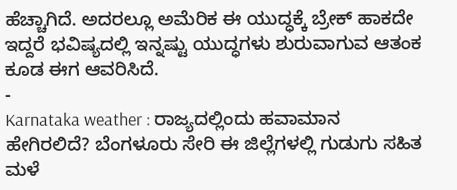ಹೆಚ್ಚಾಗಿದೆ. ಅದರಲ್ಲೂ ಅಮೆರಿಕ ಈ ಯುದ್ಧಕ್ಕೆ ಬ್ರೇಕ್ ಹಾಕದೇ ಇದ್ದರೆ ಭವಿಷ್ಯದಲ್ಲಿ ಇನ್ನಷ್ಟು ಯುದ್ಧಗಳು ಶುರುವಾಗುವ ಆತಂಕ ಕೂಡ ಈಗ ಆವರಿಸಿದೆ.
-
Karnataka weather : ರಾಜ್ಯದಲ್ಲಿಂದು ಹವಾಮಾನ ಹೇಗಿರಲಿದೆ? ಬೆಂಗಳೂರು ಸೇರಿ ಈ ಜಿಲ್ಲೆಗಳಲ್ಲಿ ಗುಡುಗು ಸಹಿತ ಮಳೆ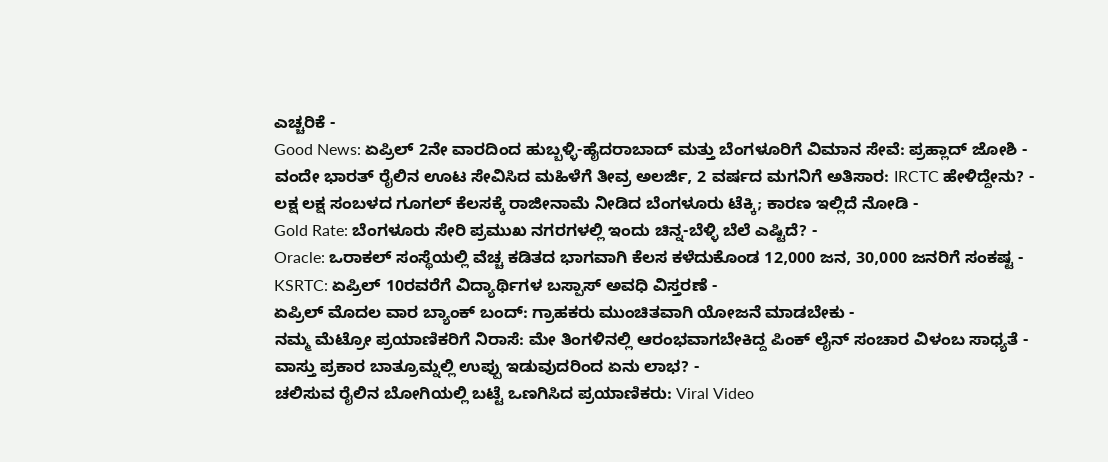ಎಚ್ಚರಿಕೆ -
Good News: ಏಪ್ರಿಲ್ 2ನೇ ವಾರದಿಂದ ಹುಬ್ಬಳ್ಳಿ-ಹೈದರಾಬಾದ್ ಮತ್ತು ಬೆಂಗಳೂರಿಗೆ ವಿಮಾನ ಸೇವೆ: ಪ್ರಹ್ಲಾದ್ ಜೋಶಿ -
ವಂದೇ ಭಾರತ್ ರೈಲಿನ ಊಟ ಸೇವಿಸಿದ ಮಹಿಳೆಗೆ ತೀವ್ರ ಅಲರ್ಜಿ, 2 ವರ್ಷದ ಮಗನಿಗೆ ಅತಿಸಾರ: IRCTC ಹೇಳಿದ್ದೇನು? -
ಲಕ್ಷ ಲಕ್ಷ ಸಂಬಳದ ಗೂಗಲ್ ಕೆಲಸಕ್ಕೆ ರಾಜೀನಾಮೆ ನೀಡಿದ ಬೆಂಗಳೂರು ಟೆಕ್ಕಿ; ಕಾರಣ ಇಲ್ಲಿದೆ ನೋಡಿ -
Gold Rate: ಬೆಂಗಳೂರು ಸೇರಿ ಪ್ರಮುಖ ನಗರಗಳಲ್ಲಿ ಇಂದು ಚಿನ್ನ-ಬೆಳ್ಳಿ ಬೆಲೆ ಎಷ್ಟಿದೆ? -
Oracle: ಒರಾಕಲ್ ಸಂಸ್ಥೆಯಲ್ಲಿ ವೆಚ್ಚ ಕಡಿತದ ಭಾಗವಾಗಿ ಕೆಲಸ ಕಳೆದುಕೊಂಡ 12,000 ಜನ, 30,000 ಜನರಿಗೆ ಸಂಕಷ್ಟ -
KSRTC: ಏಪ್ರಿಲ್ 10ರವರೆಗೆ ವಿದ್ಯಾರ್ಥಿಗಳ ಬಸ್ಪಾಸ್ ಅವಧಿ ವಿಸ್ತರಣೆ -
ಏಪ್ರಿಲ್ ಮೊದಲ ವಾರ ಬ್ಯಾಂಕ್ ಬಂದ್: ಗ್ರಾಹಕರು ಮುಂಚಿತವಾಗಿ ಯೋಜನೆ ಮಾಡಬೇಕು -
ನಮ್ಮ ಮೆಟ್ರೋ ಪ್ರಯಾಣಿಕರಿಗೆ ನಿರಾಸೆ: ಮೇ ತಿಂಗಳಿನಲ್ಲಿ ಆರಂಭವಾಗಬೇಕಿದ್ದ ಪಿಂಕ್ ಲೈನ್ ಸಂಚಾರ ವಿಳಂಬ ಸಾಧ್ಯತೆ -
ವಾಸ್ತು ಪ್ರಕಾರ ಬಾತ್ರೂಮ್ನಲ್ಲಿ ಉಪ್ಪು ಇಡುವುದರಿಂದ ಏನು ಲಾಭ? -
ಚಲಿಸುವ ರೈಲಿನ ಬೋಗಿಯಲ್ಲಿ ಬಟ್ಟೆ ಒಣಗಿಸಿದ ಪ್ರಯಾಣಿಕರು: Viral Video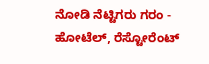ನೋಡಿ ನೆಟ್ಟಿಗರು ಗರಂ -
ಹೋಟೆಲ್, ರೆಸ್ಟೋರೆಂಟ್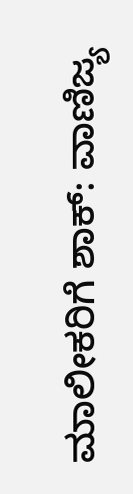ಮಾಲೀಕರಿಗೆ ಶಾಕ್: ವಾಣಿಜ್ಯ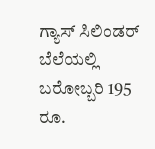ಗ್ಯಾಸ್ ಸಿಲಿಂಡರ್ ಬೆಲೆಯಲ್ಲಿ ಬರೋಬ್ಬರಿ 195 ರೂ.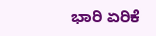ಭಾರಿ ಏರಿಕೆ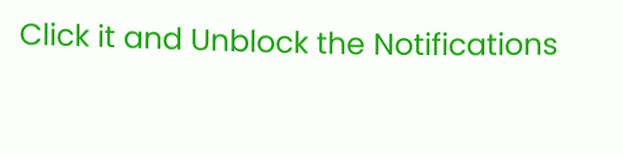Click it and Unblock the Notifications